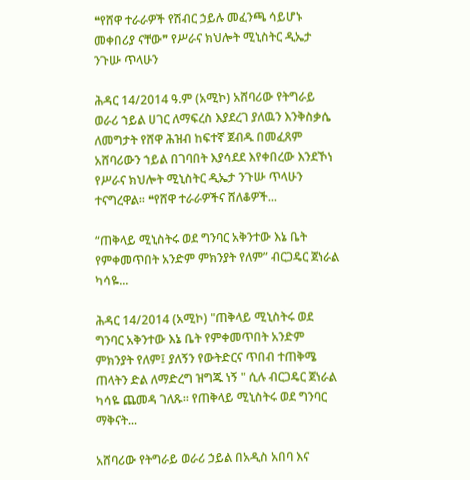❝የሸዋ ተራራዎች የሽብር ኃይሉ መፈንጫ ሳይሆኑ መቀበሪያ ናቸው❞ የሥራና ክህሎት ሚኒስትር ዲኤታ ንጉሡ ጥላሁን

ሕዳር 14/2014 ዓ.ም (አሚኮ) አሸባሪው የትግራይ ወራሪ ኀይል ሀገር ለማፍረስ እያደረገ ያለዉን እንቅስቃሴ ለመግታት የሸዋ ሕዝብ ከፍተኛ ጀብዱ በመፈጸም አሸባሪውን ኀይል በገባበት እያሳደደ እየቀበረው እንደኾነ የሥራና ክህሎት ሚኒስትር ዲኤታ ንጉሡ ጥላሁን ተናግረዋል፡፡ ❝የሸዋ ተራራዎችና ሸለቆዎች...

“ጠቅላይ ሚኒስትሩ ወደ ግንባር አቅንተው እኔ ቤት የምቀመጥበት አንድም ምክንያት የለም” ብርጋዴር ጀነራል ካሳዬ...

ሕዳር 14/2014 (አሚኮ) "ጠቅላይ ሚኒስትሩ ወደ ግንባር አቅንተው እኔ ቤት የምቀመጥበት አንድም ምክንያት የለም፤ ያለኝን የውትድርና ጥበብ ተጠቅሜ ጠላትን ድል ለማድረግ ዝግጁ ነኝ " ሲሉ ብርጋዴር ጀነራል ካሳዬ ጨመዳ ገለጹ፡፡ የጠቅላይ ሚኒስትሩ ወደ ግንባር ማቅናት...

አሸባሪው የትግራይ ወራሪ ኃይል በአዲስ አበባ እና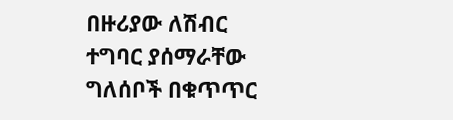በዙሪያው ለሽብር ተግባር ያሰማራቸው ግለሰቦች በቁጥጥር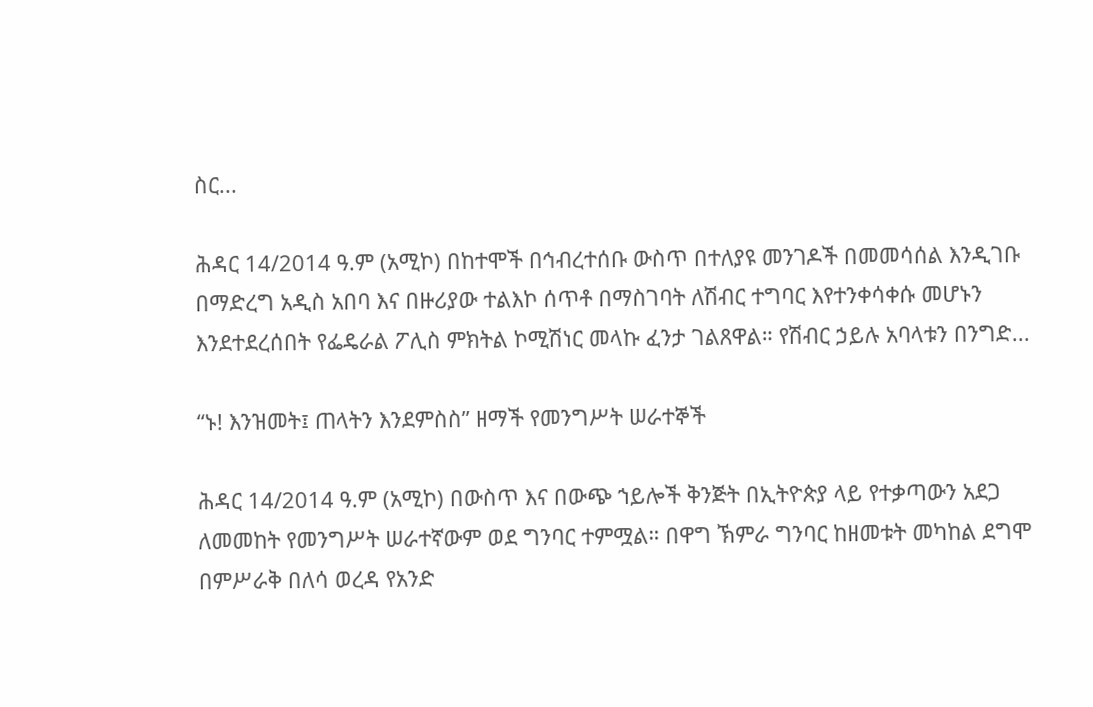ስር...

ሕዳር 14/2014 ዓ.ም (አሚኮ) በከተሞች በኅብረተሰቡ ውስጥ በተለያዩ መንገዶች በመመሳሰል እንዲገቡ በማድረግ አዲስ አበባ እና በዙሪያው ተልእኮ ሰጥቶ በማስገባት ለሽብር ተግባር እየተንቀሳቀሱ መሆኑን እንደተደረሰበት የፌዴራል ፖሊስ ምክትል ኮሚሽነር መላኩ ፈንታ ገልጸዋል። የሽብር ኃይሉ አባላቱን በንግድ...

“ኑ! እንዝመት፤ ጠላትን እንደምስስ” ዘማች የመንግሥት ሠራተኞች

ሕዳር 14/2014 ዓ.ም (አሚኮ) በውስጥ እና በውጭ ኀይሎች ቅንጅት በኢትዮጵያ ላይ የተቃጣውን አደጋ ለመመከት የመንግሥት ሠራተኛውም ወደ ግንባር ተምሟል። በዋግ ኽምራ ግንባር ከዘመቱት መካከል ደግሞ በምሥራቅ በለሳ ወረዳ የአንድ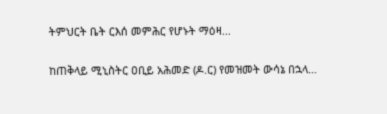ትምህርት ቤት ርእሰ መምሕር የሆኑት ማዕዛ...

ከጠቅላይ ሚኒስትር ዐቢይ አሕመድ (ዶ.ር) የመዝመት ውሳኔ በኋላ…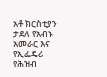አቶ ክርስቲያን ታደለ የአብኑ አመራር እና የኢፌዴሪ የሕዝብ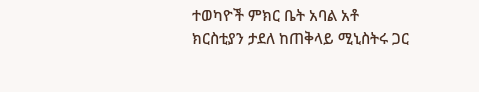ተወካዮች ምክር ቤት አባል አቶ ክርስቲያን ታደለ ከጠቅላይ ሚኒስትሩ ጋር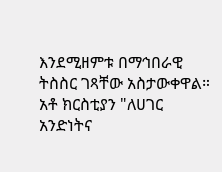እንደሚዘምቱ በማኅበራዊ ትስስር ገጻቸው አስታውቀዋል። አቶ ክርስቲያን "ለሀገር አንድነትና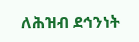ለሕዝብ ደኅንነት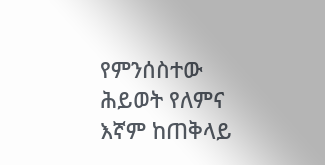የምንሰስተው ሕይወት የለምና እኛም ከጠቅላይ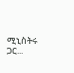ሚኒስትሩ ጋር...